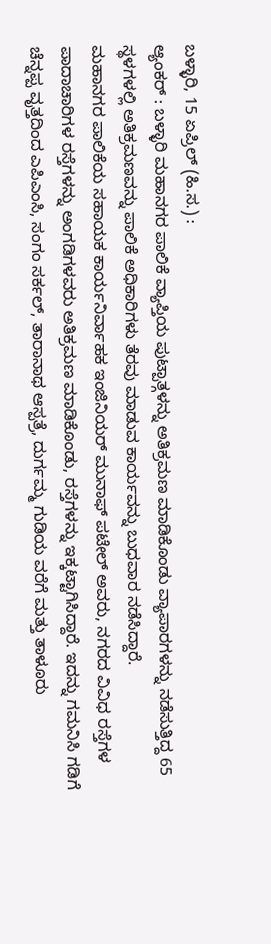ಬಳ್ಳಾರಿ, 15 ಏಪ್ರಿಲ್ (ಹಿ.ಸ.) :
ಆ್ಯಂಕರ್ : ಬಳ್ಳಾರಿ ಮಹಾನಗರ ಪಾಲಿಕೆ ವ್ಯಾಪ್ತಿಯ ಪುಟ್ಪಾತ್ಗಳನ್ನು ಅತಿಕ್ರಮಣ ಮಾಡಿಕೊಂಡು ವ್ಯಾಪಾರಗಳನ್ನು ನಡೆಸುತ್ತಿದ್ದ 65 ಸ್ಥಳಗಳಲ್ಲಿ ಅತಿಕ್ರಮಣವನ್ನು ಪಾಲಿಕೆ ಅಧಿಕಾರಿಗಳು ತೆರವು ಮಾಡುವ ಕಾರ್ಯವನ್ನು ಬುಧವಾರ ನಡೆಸಿದ್ದಾರೆ.
ಮಹಾನಗರ ಪಾಲಿಕೆಯ ಸಹಾಯಕ ಕಾರ್ಯನಿರ್ವಾಹಕ ಇಂಜಿನಿಯರ್ ಮುನಾಫ್ ಪಟೇಲ್ ಅವರು, ನಗರದ ವಿವಿಧ ರಸ್ತೆಗಳ ಪಾದಾಚಾರಿಗಳ ರಸ್ತೆಗಳನ್ನು ಅಂಗಡಿಗಳವರು ಅತಿಕ್ರಮಣ ಮಾಡಿಕೊಂಡು, ರಸ್ತೆಗಳನ್ನು ಇಕ್ಕಟ್ಟಾಗಿಸಿದ್ದಾರೆ. ಇದನ್ನು ಗಮನಿಸಿ ಗಡಿಗೆ ಚೆನ್ನಪ್ಪ ವೃತ್ತದಿಂದ ಎಪಿಎಂಸಿ, ಸಂಗಂ ಸರ್ಕಲ್, ತಾರಾನಾಥ ಆಸ್ಪತ್ರೆ, ದುರ್ಗಮ್ಮ ಗುಡಿಯ ವರೆಗೆ ಮತ್ತು ತಾಳೂರು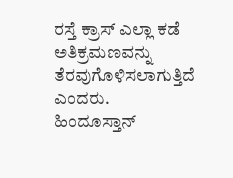ರಸ್ತೆ ಕ್ರಾಸ್ ಎಲ್ಲಾ ಕಡೆ ಅತಿಕ್ರಮಣವನ್ನು ತೆರವುಗೊಳಿಸಲಾಗುತ್ತಿದೆ ಎಂದರು.
ಹಿಂದೂಸ್ತಾನ್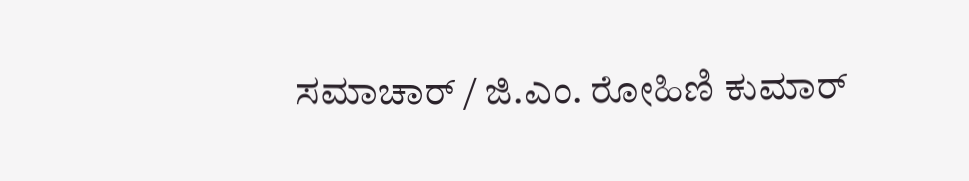ಸಮಾಚಾರ್ / ಜಿ.ಎಂ. ರೋಹಿಣಿ ಕುಮಾರ್